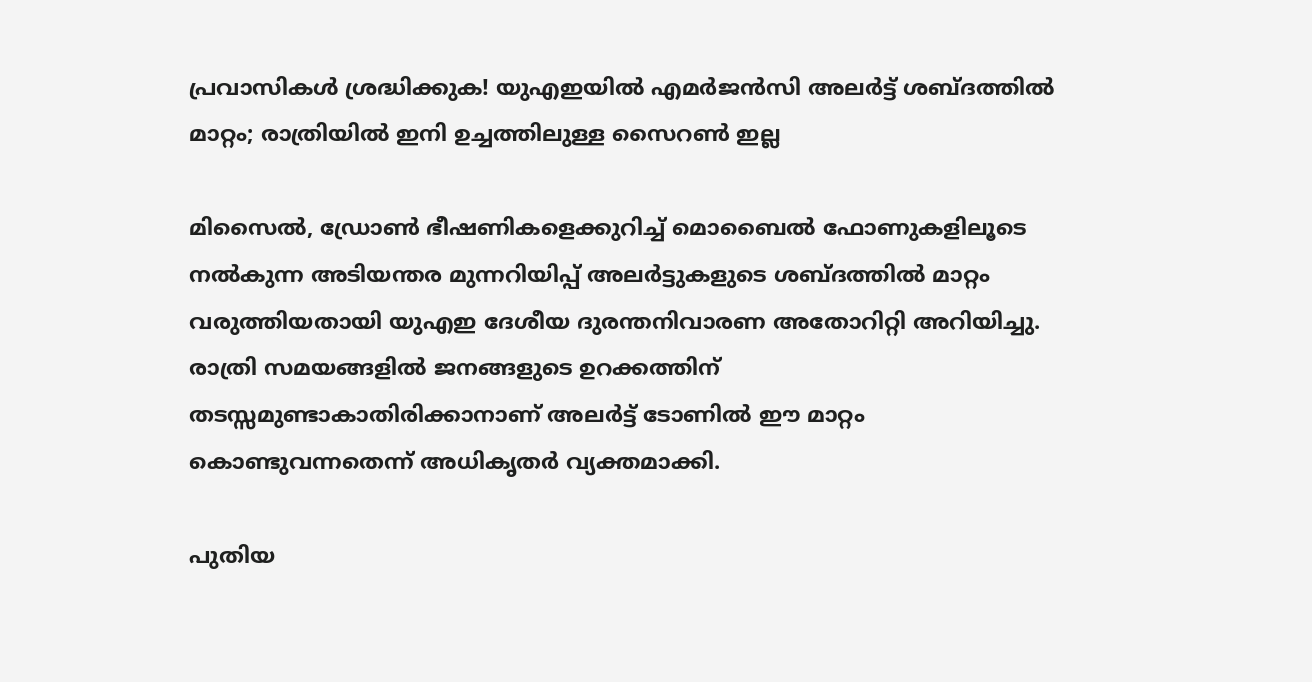പ്രവാസികൾ ശ്രദ്ധിക്കുക! യുഎഇയിൽ എമർജൻസി അലർട്ട് ശബ്ദത്തിൽ മാറ്റം; രാത്രിയിൽ ഇനി ഉച്ചത്തിലുള്ള സൈറൺ ഇല്ല

മിസൈൽ, ഡ്രോൺ ഭീഷണികളെക്കുറിച്ച് മൊബൈൽ ഫോണുകളിലൂടെ നൽകുന്ന അടിയന്തര മുന്നറിയിപ്പ് അലർട്ടുകളുടെ ശബ്ദത്തിൽ മാറ്റം വരുത്തിയതായി യുഎഇ ദേശീയ ദുരന്തനിവാരണ അതോറിറ്റി അറിയിച്ചു. രാത്രി സമയങ്ങളിൽ ജനങ്ങളുടെ ഉറക്കത്തിന് തടസ്സമുണ്ടാകാതിരിക്കാനാണ് അലർട്ട് ടോണിൽ ഈ മാറ്റം കൊണ്ടുവന്നതെന്ന് അധികൃതർ വ്യക്തമാക്കി.

പുതിയ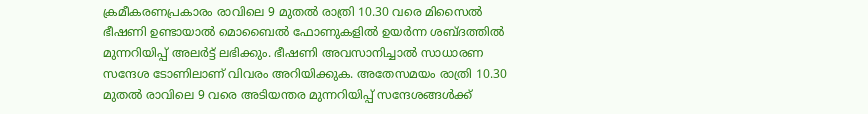ക്രമീകരണപ്രകാരം രാവിലെ 9 മുതൽ രാത്രി 10.30 വരെ മിസൈൽ ഭീഷണി ഉണ്ടായാൽ മൊബൈൽ ഫോണുകളിൽ ഉയർന്ന ശബ്ദത്തിൽ മുന്നറിയിപ്പ് അലർട്ട് ലഭിക്കും. ഭീഷണി അവസാനിച്ചാൽ സാധാരണ സന്ദേശ ടോണിലാണ് വിവരം അറിയിക്കുക. അതേസമയം രാത്രി 10.30 മുതൽ രാവിലെ 9 വരെ അടിയന്തര മുന്നറിയിപ്പ് സന്ദേശങ്ങൾക്ക്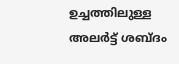ഉച്ചത്തിലുള്ള അലർട്ട് ശബ്ദം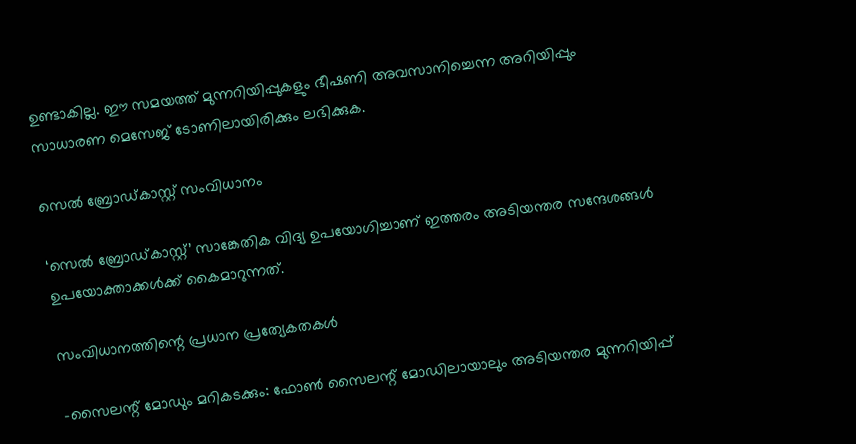ഉണ്ടാകില്ല. ഈ സമയത്ത് മുന്നറിയിപ്പുകളും ഭീഷണി അവസാനിച്ചെന്ന അറിയിപ്പും സാധാരണ മെസേജ് ടോണിലായിരിക്കും ലഭിക്കുക.

സെൽ ബ്രോഡ്‌കാസ്റ്റ് സംവിധാനം

‘സെൽ ബ്രോഡ്‌കാസ്റ്റ്’ സാങ്കേതിക വിദ്യ ഉപയോഗിച്ചാണ് ഇത്തരം അടിയന്തര സന്ദേശങ്ങൾ ഉപയോക്താക്കൾക്ക് കൈമാറുന്നത്.

സംവിധാനത്തിന്റെ പ്രധാന പ്രത്യേകതകൾ

-സൈലന്റ് മോഡും മറികടക്കും: ഫോൺ സൈലന്റ് മോഡിലായാലും അടിയന്തര മുന്നറിയിപ്പ്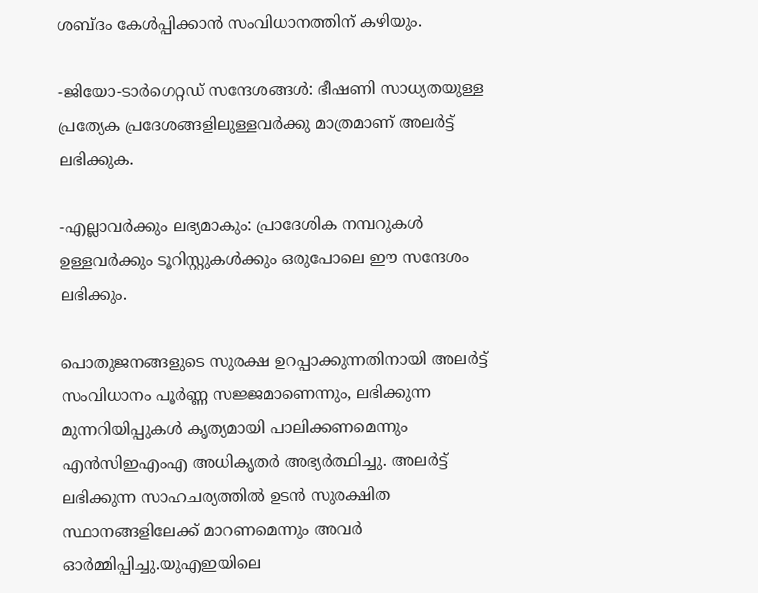ശബ്ദം കേൾപ്പിക്കാൻ സംവിധാനത്തിന് കഴിയും.

-ജിയോ-ടാർഗെറ്റഡ് സന്ദേശങ്ങൾ: ഭീഷണി സാധ്യതയുള്ള പ്രത്യേക പ്രദേശങ്ങളിലുള്ളവർക്കു മാത്രമാണ് അലർട്ട് ലഭിക്കുക.

-എല്ലാവർക്കും ലഭ്യമാകും: പ്രാദേശിക നമ്പറുകൾ ഉള്ളവർക്കും ടൂറിസ്റ്റുകൾക്കും ഒരുപോലെ ഈ സന്ദേശം ലഭിക്കും.

പൊതുജനങ്ങളുടെ സുരക്ഷ ഉറപ്പാക്കുന്നതിനായി അലർട്ട് സംവിധാനം പൂർണ്ണ സജ്ജമാണെന്നും, ലഭിക്കുന്ന മുന്നറിയിപ്പുകൾ കൃത്യമായി പാലിക്കണമെന്നും എൻസിഇഎംഎ അധികൃതർ അഭ്യർത്ഥിച്ചു. അലർട്ട് ലഭിക്കുന്ന സാഹചര്യത്തിൽ ഉടൻ സുരക്ഷിത സ്ഥാനങ്ങളിലേക്ക് മാറണമെന്നും അവർ ഓർമ്മിപ്പിച്ചു.യുഎഇയിലെ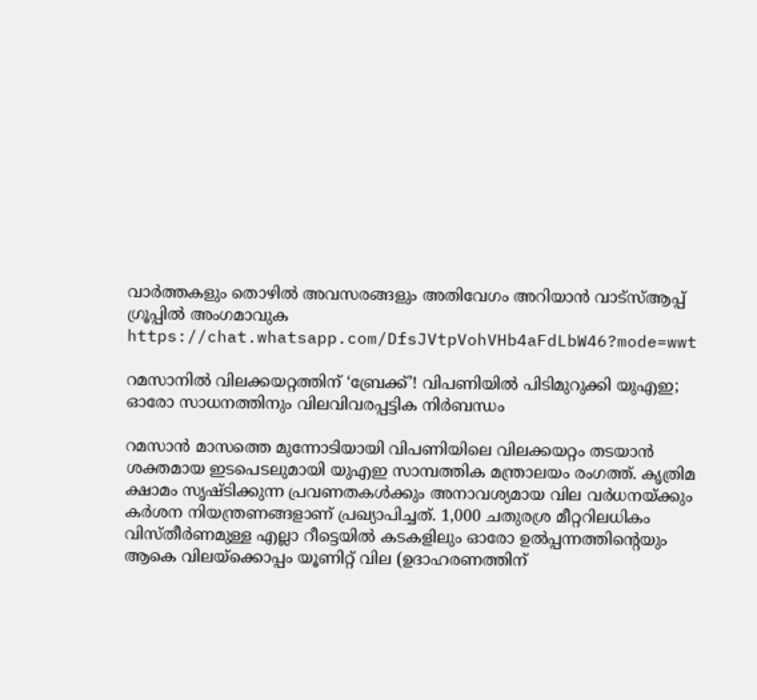വാർത്തകളും തൊഴിൽ അവസരങ്ങളും അതിവേഗം അറിയാൻ വാട്സ്ആപ്പ് ഗ്രൂപ്പിൽ അംഗമാവുക https://chat.whatsapp.com/DfsJVtpVohVHb4aFdLbW46?mode=wwt

റമസാനിൽ വിലക്കയറ്റത്തിന് ‘ബ്രേക്ക്’! വിപണിയിൽ പിടിമുറുക്കി യുഎഇ; ഓരോ സാധനത്തിനും വിലവിവരപ്പട്ടിക നിർബന്ധം

റമസാൻ മാസത്തെ മുന്നോടിയായി വിപണിയിലെ വിലക്കയറ്റം തടയാൻ ശക്തമായ ഇടപെടലുമായി യുഎഇ സാമ്പത്തിക മന്ത്രാലയം രംഗത്ത്. കൃത്രിമ ക്ഷാമം സൃഷ്ടിക്കുന്ന പ്രവണതകൾക്കും അനാവശ്യമായ വില വർധനയ്ക്കും കർശന നിയന്ത്രണങ്ങളാണ് പ്രഖ്യാപിച്ചത്. 1,000 ചതുരശ്ര മീറ്ററിലധികം വിസ്തീർണമുള്ള എല്ലാ റീട്ടെയിൽ കടകളിലും ഓരോ ഉൽപ്പന്നത്തിന്റെയും ആകെ വിലയ്ക്കൊപ്പം യൂണിറ്റ് വില (ഉദാഹരണത്തിന്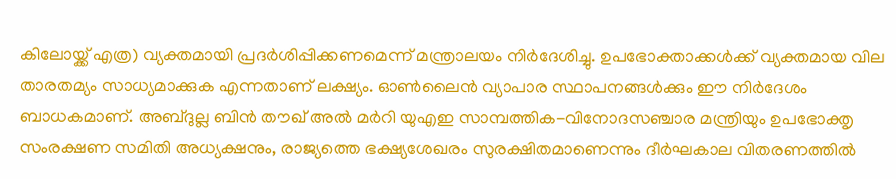കിലോയ്ക്ക് എത്ര) വ്യക്തമായി പ്രദർശിപ്പിക്കണമെന്ന് മന്ത്രാലയം നിർദേശിച്ചു. ഉപഭോക്താക്കൾക്ക് വ്യക്തമായ വില താരതമ്യം സാധ്യമാക്കുക എന്നതാണ് ലക്ഷ്യം. ഓൺലൈൻ വ്യാപാര സ്ഥാപനങ്ങൾക്കും ഈ നിർദേശം ബാധകമാണ്. അബ്ദുല്ല ബിൻ തൗഖ് അൽ മർറി യുഎഇ സാമ്പത്തിക-വിനോദസഞ്ചാര മന്ത്രിയും ഉപഭോക്തൃ സംരക്ഷണ സമിതി അധ്യക്ഷനും, രാജ്യത്തെ ഭക്ഷ്യശേഖരം സുരക്ഷിതമാണെന്നും ദീർഘകാല വിതരണത്തിൽ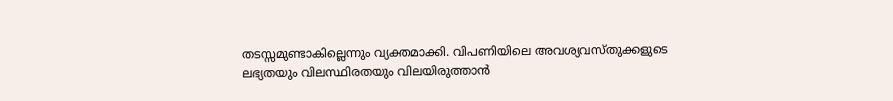തടസ്സമുണ്ടാകില്ലെന്നും വ്യക്തമാക്കി. വിപണിയിലെ അവശ്യവസ്തുക്കളുടെ ലഭ്യതയും വിലസ്ഥിരതയും വിലയിരുത്താൻ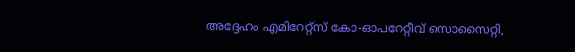അദ്ദേഹം എമിറേറ്റ്‌സ് കോ-ഓപറേറ്റീവ് സൊസൈറ്റി,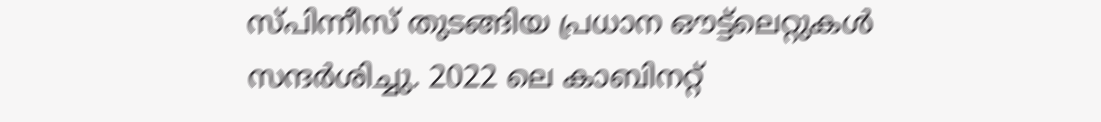സ്പിന്നീസ് തുടങ്ങിയ പ്രധാന ഔട്ട്‌ലെറ്റുകൾ സന്ദർശിച്ചു. 2022 ലെ കാബിനറ്റ്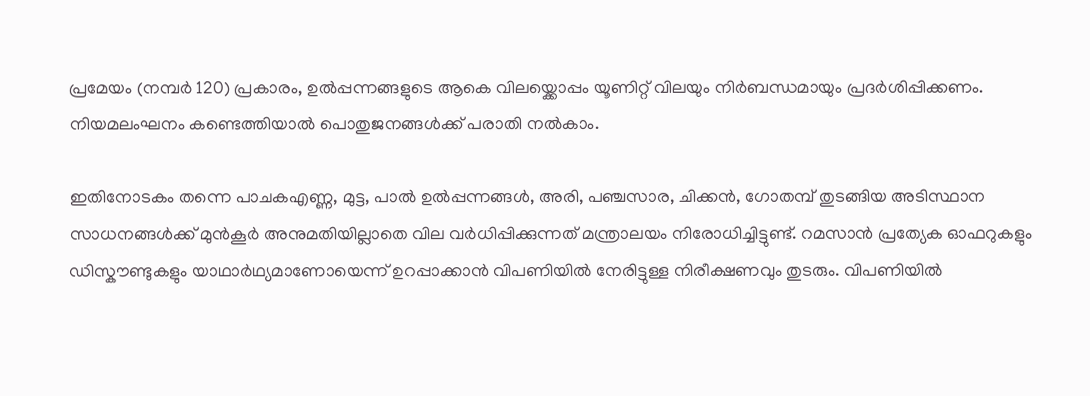പ്രമേയം (നമ്പർ 120) പ്രകാരം, ഉൽപ്പന്നങ്ങളുടെ ആകെ വിലയ്ക്കൊപ്പം യൂണിറ്റ് വിലയും നിർബന്ധമായും പ്രദർശിപ്പിക്കണം. നിയമലംഘനം കണ്ടെത്തിയാൽ പൊതുജനങ്ങൾക്ക് പരാതി നൽകാം.

ഇതിനോടകം തന്നെ പാചകഎണ്ണ, മുട്ട, പാൽ ഉൽപ്പന്നങ്ങൾ, അരി, പഞ്ചസാര, ചിക്കൻ, ഗോതമ്പ് തുടങ്ങിയ അടിസ്ഥാന സാധനങ്ങൾക്ക് മുൻകൂർ അനുമതിയില്ലാതെ വില വർധിപ്പിക്കുന്നത് മന്ത്രാലയം നിരോധിച്ചിട്ടുണ്ട്. റമസാൻ പ്രത്യേക ഓഫറുകളും ഡിസ്കൗണ്ടുകളും യാഥാർഥ്യമാണോയെന്ന് ഉറപ്പാക്കാൻ വിപണിയിൽ നേരിട്ടുള്ള നിരീക്ഷണവും തുടരും. വിപണിയിൽ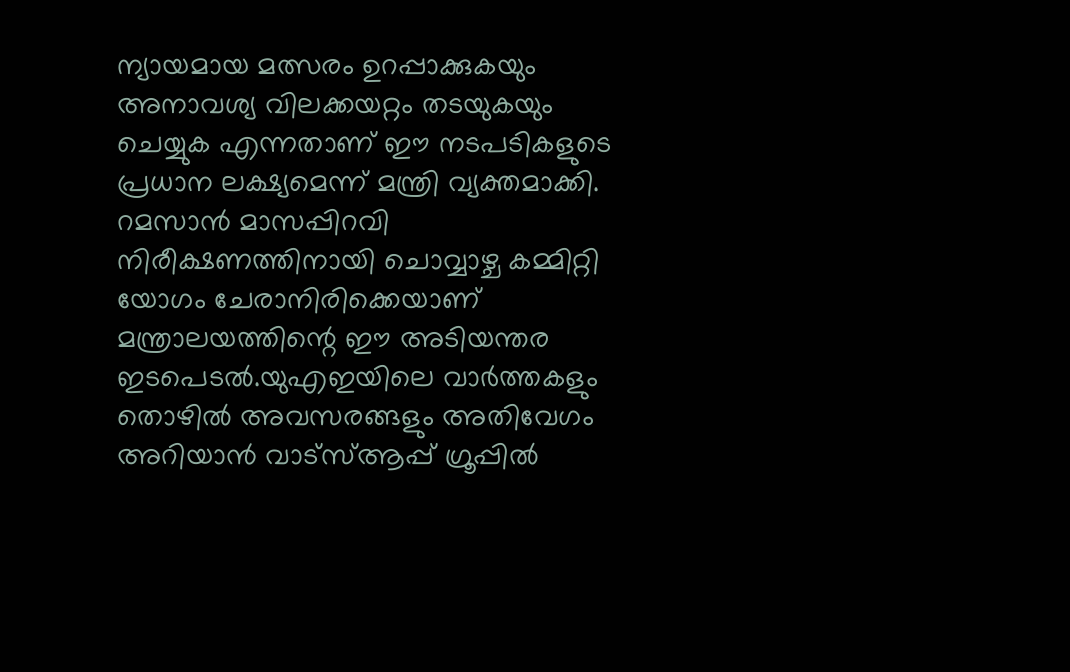ന്യായമായ മത്സരം ഉറപ്പാക്കുകയും അനാവശ്യ വിലക്കയറ്റം തടയുകയും ചെയ്യുക എന്നതാണ് ഈ നടപടികളുടെ പ്രധാന ലക്ഷ്യമെന്ന് മന്ത്രി വ്യക്തമാക്കി. റമസാൻ മാസപ്പിറവി നിരീക്ഷണത്തിനായി ചൊവ്വാഴ്ച കമ്മിറ്റി യോഗം ചേരാനിരിക്കെയാണ് മന്ത്രാലയത്തിന്റെ ഈ അടിയന്തര ഇടപെടൽ.യുഎഇയിലെ വാർത്തകളും തൊഴിൽ അവസരങ്ങളും അതിവേഗം അറിയാൻ വാട്സ്ആപ്പ് ഗ്രൂപ്പിൽ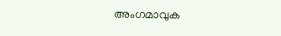അംഗമാവുക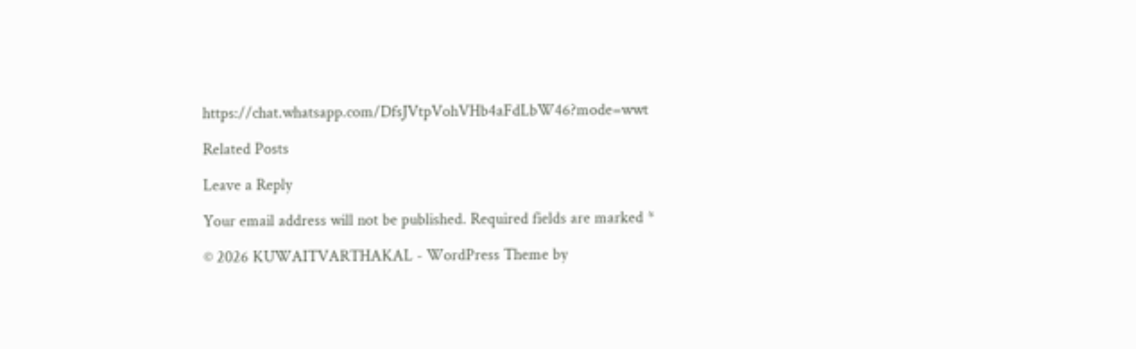https://chat.whatsapp.com/DfsJVtpVohVHb4aFdLbW46?mode=wwt

Related Posts

Leave a Reply

Your email address will not be published. Required fields are marked *

© 2026 KUWAITVARTHAKAL - WordPress Theme by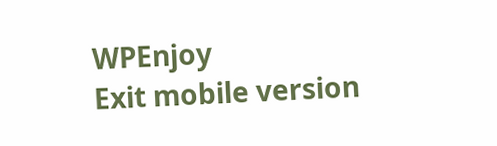WPEnjoy
Exit mobile version